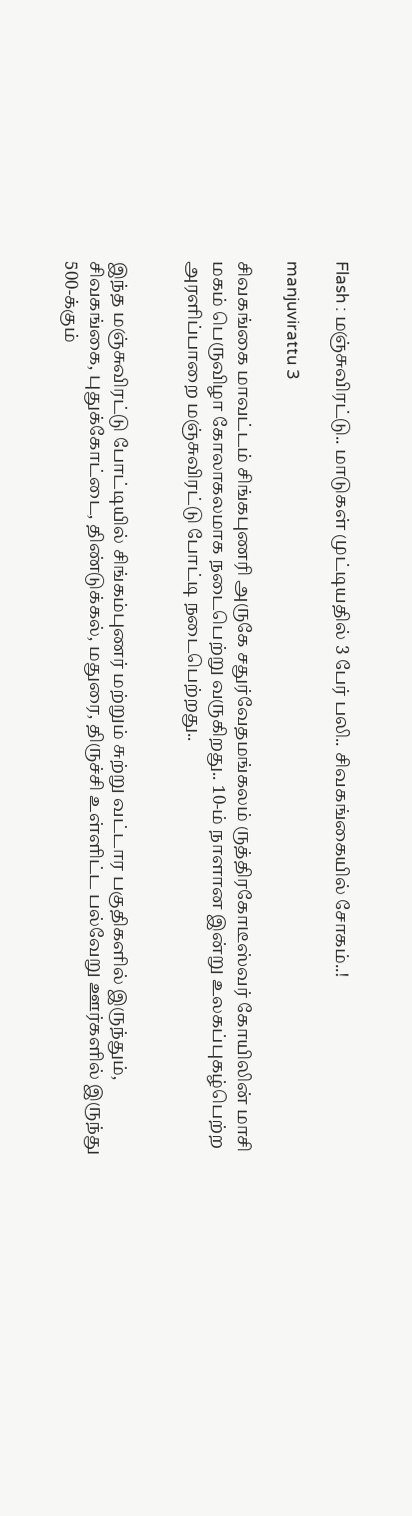Flash : மஞ்சுவிரட்டு.. மாடுகள் முட்டியதில் 3 பேர் பலி.. சிவகங்கையில் சோகம்..!

manjuvirattu 3

சிவகங்கை மாவட்டம் சிங்கபுணரி அருகே சதுர்வேதமங்கலம் ருத்திரகோடீஸ்வர் கோயிலின் மாசி மகம் பெருவிழா கோலாகலமாக நடைபெற்று வருகிறது.. 10-ம் நாளான இன்று உலகப்புகழ்பெற்ற அரளிப்பாறை மஞ்சுவிரட்டு போட்டி நடைபெற்றது..


இந்த மஞ்சுவிரட்டு போட்டியில் சிங்கம்புணர் மற்றும் சுற்று வட்டார பகுதிகளில் இருந்தும், சிவகங்கை, புதுக்கோட்டை, திண்டுக்கல், மதுரை, திருச்சி உள்ளிட்ட பல்வேறு ஊர்களில் இருந்து 500-க்கும்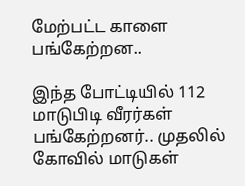மேற்பட்ட காளை பங்கேற்றன..

இந்த போட்டியில் 112 மாடுபிடி வீரர்கள் பங்கேற்றனர்.. முதலில் கோவில் மாடுகள்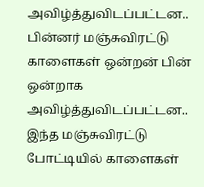அவிழ்த்துவிடப்பட்டன.. பின்னர் மஞ்சுவிரட்டு காளைகள் ஒன்றன் பின் ஒன்றாக அவிழ்த்துவிடப்பட்டன.. இந்த மஞ்சுவிரட்டு போட்டியில் காளைகள்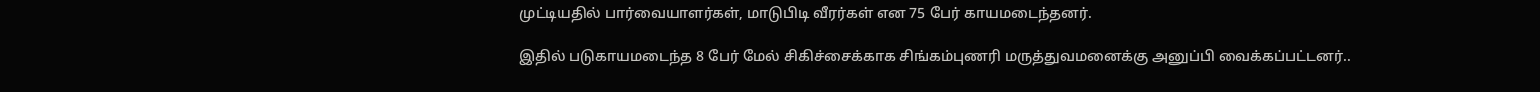முட்டியதில் பார்வையாளர்கள், மாடுபிடி வீரர்கள் என 75 பேர் காயமடைந்தனர்.

இதில் படுகாயமடைந்த 8 பேர் மேல் சிகிச்சைக்காக சிங்கம்புணரி மருத்துவமனைக்கு அனுப்பி வைக்கப்பட்டனர்..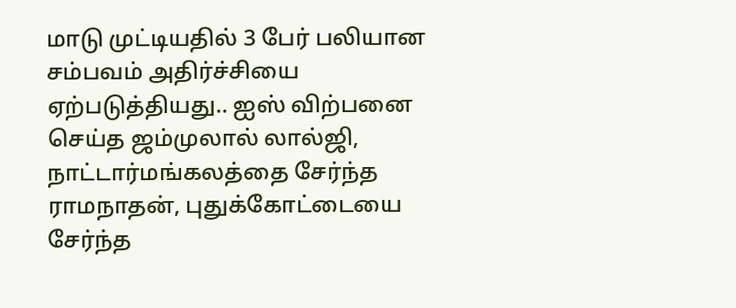மாடு முட்டியதில் 3 பேர் பலியான சம்பவம் அதிர்ச்சியை ஏற்படுத்தியது.. ஐஸ் விற்பனை செய்த ஜம்முலால் லால்ஜி, நாட்டார்மங்கலத்தை சேர்ந்த ராமநாதன், புதுக்கோட்டையை சேர்ந்த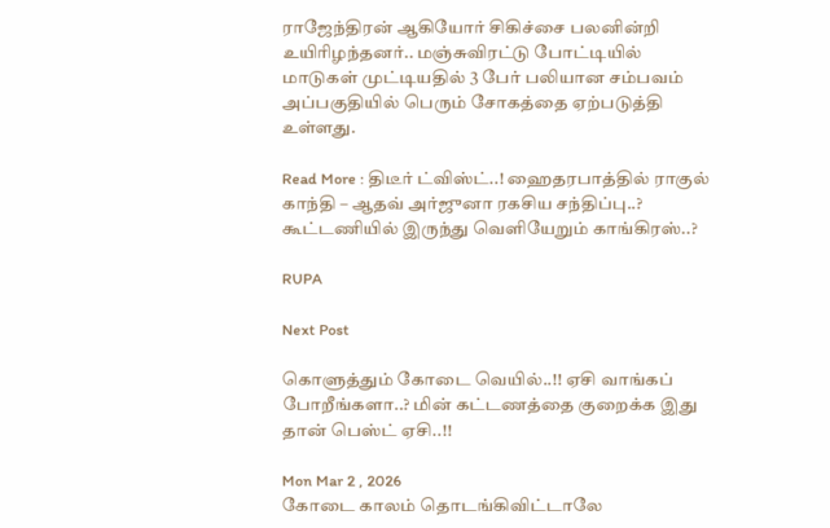ராஜேந்திரன் ஆகியோர் சிகிச்சை பலனின்றி உயிரிழந்தனர்.. மஞ்சுவிரட்டு போட்டியில் மாடுகள் முட்டியதில் 3 பேர் பலியான சம்பவம் அப்பகுதியில் பெரும் சோகத்தை ஏற்படுத்தி உள்ளது.

Read More : திடீர் ட்விஸ்ட்..! ஹைதரபாத்தில் ராகுல் காந்தி – ஆதவ் அர்ஜுனா ரகசிய சந்திப்பு..? கூட்டணியில் இருந்து வெளியேறும் காங்கிரஸ்..?

RUPA

Next Post

கொளுத்தும் கோடை வெயில்..!! ஏசி வாங்கப் போறீங்களா..? மின் கட்டணத்தை குறைக்க இது தான் பெஸ்ட் ஏசி..!!

Mon Mar 2 , 2026
கோடை காலம் தொடங்கிவிட்டாலே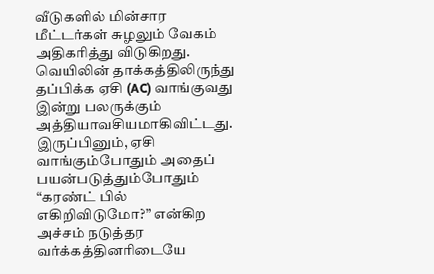வீடுகளில் மின்சார மீட்டர்கள் சுழலும் வேகம் அதிகரித்து விடுகிறது. வெயிலின் தாக்கத்திலிருந்து தப்பிக்க ஏசி (AC) வாங்குவது இன்று பலருக்கும் அத்தியாவசியமாகிவிட்டது. இருப்பினும், ஏசி வாங்கும்போதும் அதைப் பயன்படுத்தும்போதும் “கரண்ட் பில் எகிறிவிடுமோ?” என்கிற அச்சம் நடுத்தர வர்க்கத்தினரிடையே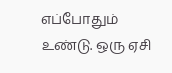எப்போதும் உண்டு. ஒரு ஏசி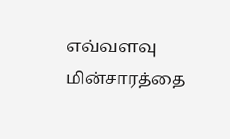எவ்வளவு மின்சாரத்தை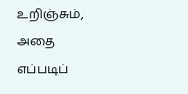உறிஞ்சும், அதை எப்படிப்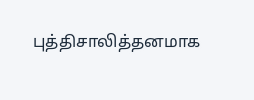புத்திசாலித்தனமாக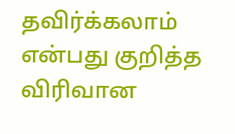தவிர்க்கலாம் என்பது குறித்த விரிவான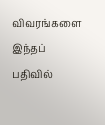விவரங்களை இந்தப் பதிவில்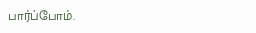பார்ப்போம்.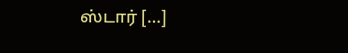ஸ்டார் […]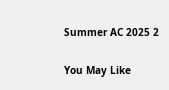Summer AC 2025 2

You May Like